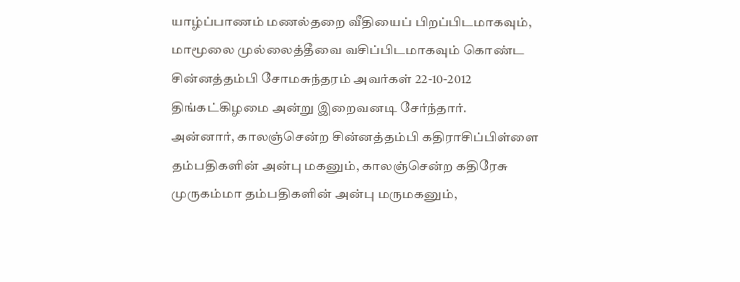யாழ்ப்பாணம் மணல்தறை வீதியைப் பிறப்பிடமாகவும், மாமூலை முல்லைத்தீவை வசிப்பிடமாகவும் கொண்ட சின்னத்தம்பி சோமசுந்தரம் அவர்கள் 22-10-2012 திங்கட்கிழமை அன்று இறைவனடி சேர்ந்தார்.
அன்னார், காலஞ்சென்ற சின்னத்தம்பி கதிராசிப்பிள்ளை தம்பதிகளின் அன்பு மகனும், காலஞ்சென்ற கதிரேசு முருகம்மா தம்பதிகளின் அன்பு மருமகனும்,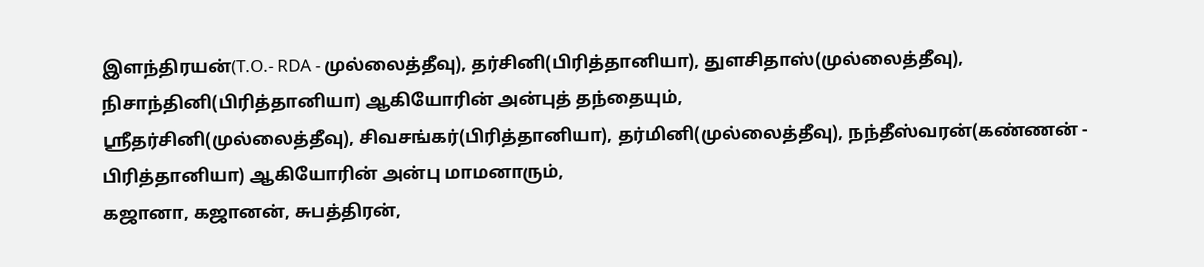இளந்திரயன்(T.O.- RDA - முல்லைத்தீவு), தர்சினி(பிரித்தானியா), துளசிதாஸ்(முல்லைத்தீவு), நிசாந்தினி(பிரித்தானியா) ஆகியோரின் அன்புத் தந்தையும்,
ஸ்ரீதர்சினி(முல்லைத்தீவு), சிவசங்கர்(பிரித்தானியா), தர்மினி(முல்லைத்தீவு), நந்தீஸ்வரன்(கண்ணன் - பிரித்தானியா) ஆகியோரின் அன்பு மாமனாரும்,
கஜானா, கஜானன், சுபத்திரன்,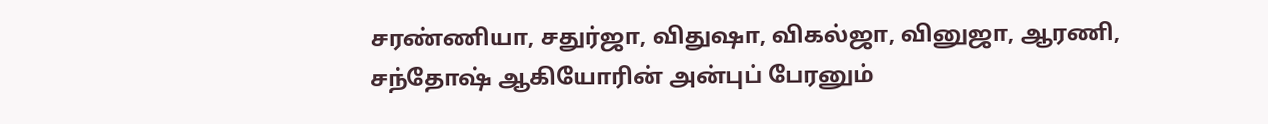சரண்ணியா, சதுர்ஜா, விதுஷா, விகல்ஜா, வினுஜா, ஆரணி, சந்தோஷ் ஆகியோரின் அன்புப் பேரனும்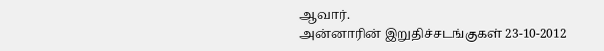ஆவார்.
அன்னாரின் இறுதிச்சடங்குகள் 23-10-2012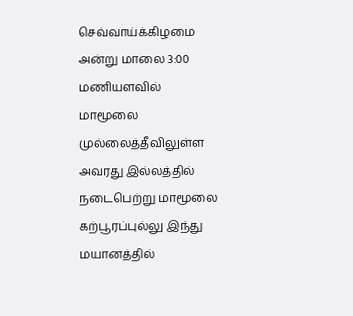செவ்வாய்க்கிழமை அன்று மாலை 3:00 மணியளவில் மாமூலை முல்லைத்தீவிலுள்ள அவரது இல்லத்தில் நடைபெற்று மாமூலை கற்பூரப்புல்லு இந்து மயானத்தில்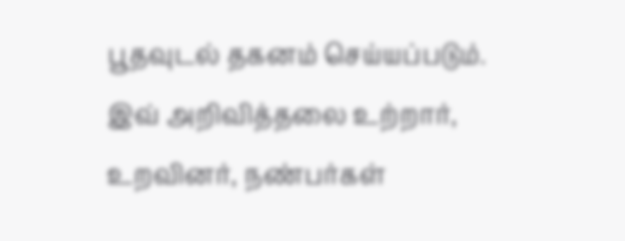பூதவுடல் தகனம் செய்யப்படும்.
இவ் அறிவித்தலை உற்றார், உறவினர், நண்பர்கள்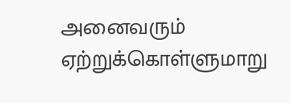அனைவரும் ஏற்றுக்கொள்ளுமாறு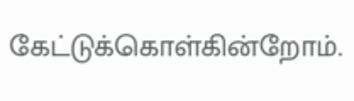கேட்டுக்கொள்கின்றோம்.